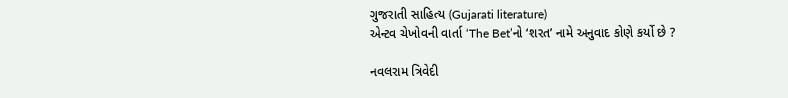ગુજરાતી સાહિત્ય (Gujarati literature)
એન્ટવ ચેખોવની વાર્તા ‘The Bet’નો ‘શરત’ નામે અનુવાદ કોણે કર્યો છે ?

નવલરામ ત્રિવેદી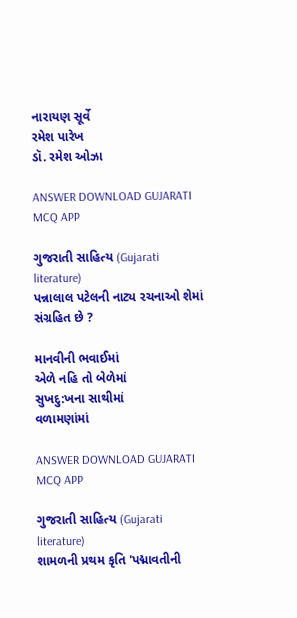નારાયણ સૂર્વે
રમેશ પારેખ
ડૉ. રમેશ ઓઝા

ANSWER DOWNLOAD GUJARATI MCQ APP

ગુજરાતી સાહિત્ય (Gujarati literature)
પન્નાલાલ પટેલની નાટ્ય રચનાઓ શેમાં સંગ્રહિત છે ?

માનવીની ભવાઈમાં
એળે નહિ તો બેળેમાં
સુખદુ:ખના સાથીમાં
વળામણાંમાં

ANSWER DOWNLOAD GUJARATI MCQ APP

ગુજરાતી સાહિત્ય (Gujarati literature)
શામળની પ્રથમ કૃતિ 'પદ્માવતીની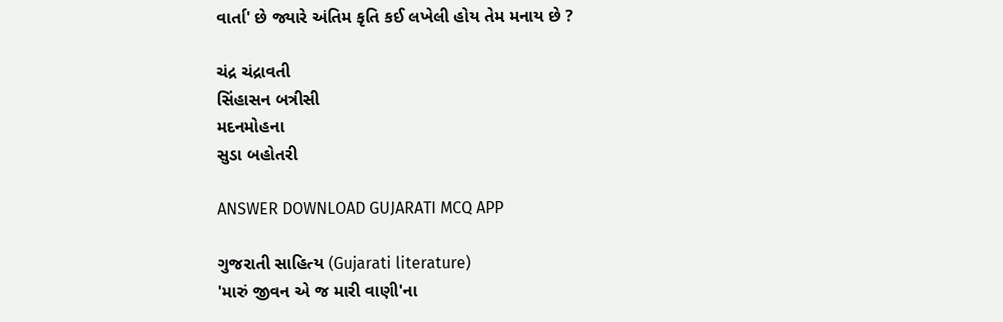વાર્તા' છે જ્યારે અંતિમ કૃતિ કઈ લખેલી હોય તેમ મનાય છે ?

ચંદ્ર ચંદ્રાવતી
સિંહાસન બત્રીસી
મદનમોહના
સુડા બહોતરી

ANSWER DOWNLOAD GUJARATI MCQ APP

ગુજરાતી સાહિત્ય (Gujarati literature)
'મારું જીવન એ જ મારી વાણી'ના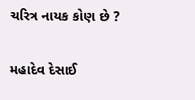ચરિત્ર નાયક કોણ છે ?

મહાદેવ દેસાઈ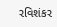રવિશંકર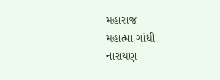મહારાજ
મહાત્મા ગાંધી
નારાયણ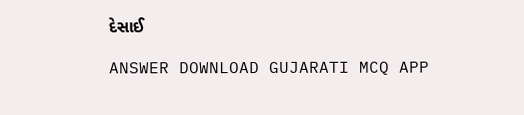દેસાઈ

ANSWER DOWNLOAD GUJARATI MCQ APP